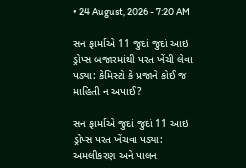• 24 August, 2026 - 7:20 AM

સન ફાર્માએ 11 જુદાં જુદાં આઇ ડ્રોપ્સ બજારમાંથી પરત ખેંચી લેવા પડ્યા: કેમિસ્ટો કે પ્રજાને કોઈ જ માહિતી ન અપાઈ?

સન ફાર્માએ જુદાં જુદાં 11 આઇ ડ્રોપ્સ પરત ખેંચવા પડ્યા: અમલીકરણ અને પાલન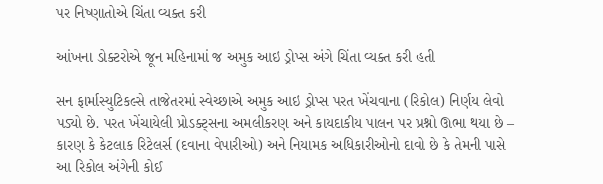પર નિષ્ણાતોએ ચિંતા વ્યક્ત કરી

આંખના ડોક્ટરોએ જૂન મહિનામાં જ અમુક આઇ ડ્રોપ્સ અંગે ચિંતા વ્યક્ત કરી હતી

સન ફાર્માસ્યુટિકલ્સે તાજેતરમાં સ્વેચ્છાએ અમુક આઇ ડ્રોપ્સ પરત ખેંચવાના (રિકોલ) નિર્ણય લેવો પડ્યો છે. પરત ખેંચાયેલી પ્રોડક્ટ્સના અમલીકરણ અને કાયદાકીય પાલન પર પ્રશ્નો ઊભા થયા છે – કારણ કે કેટલાક રિટેલર્સ (દવાના વેપારીઓ) અને નિયામક અધિકારીઓનો દાવો છે કે તેમની પાસે આ રિકોલ અંગેની કોઈ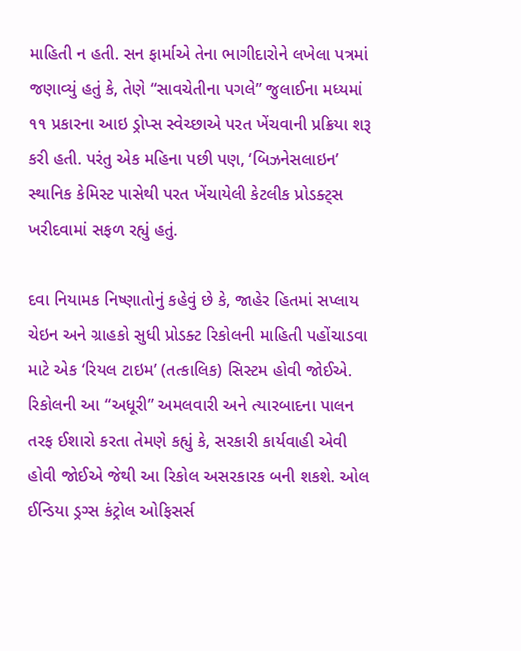માહિતી ન હતી. સન ફાર્માએ તેના ભાગીદારોને લખેલા પત્રમાં જણાવ્યું હતું કે, તેણે “સાવચેતીના પગલે” જુલાઈના મધ્યમાં ૧૧ પ્રકારના આઇ ડ્રોપ્સ સ્વેચ્છાએ પરત ખેંચવાની પ્રક્રિયા શરૂ કરી હતી. પરંતુ એક મહિના પછી પણ, ‘બિઝનેસલાઇન’ સ્થાનિક કેમિસ્ટ પાસેથી પરત ખેંચાયેલી કેટલીક પ્રોડક્ટ્સ ખરીદવામાં સફળ રહ્યું હતું.

દવા નિયામક નિષ્ણાતોનું કહેવું છે કે, જાહેર હિતમાં સપ્લાય ચેઇન અને ગ્રાહકો સુધી પ્રોડક્ટ રિકોલની માહિતી પહોંચાડવા માટે એક ‘રિયલ ટાઇમ’ (તત્કાલિક) સિસ્ટમ હોવી જોઈએ. રિકોલની આ “અધૂરી” અમલવારી અને ત્યારબાદના પાલન તરફ ઈશારો કરતા તેમણે કહ્યું કે, સરકારી કાર્યવાહી એવી હોવી જોઈએ જેથી આ રિકોલ અસરકારક બની શકશે. ઓલ ઈન્ડિયા ડ્રગ્સ કંટ્રોલ ઓફિસર્સ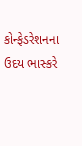કોન્ફેડરેશનના ઉદય ભાસ્કરે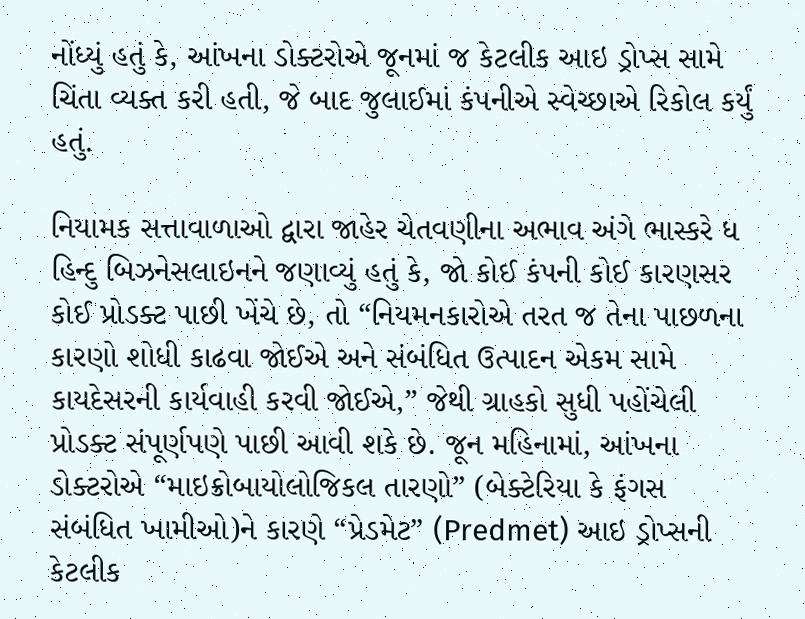નોંધ્યું હતું કે, આંખના ડોક્ટરોએ જૂનમાં જ કેટલીક આઇ ડ્રોપ્સ સામે ચિંતા વ્યક્ત કરી હતી, જે બાદ જુલાઈમાં કંપનીએ સ્વેચ્છાએ રિકોલ કર્યું હતું.

નિયામક સત્તાવાળાઓ દ્વારા જાહેર ચેતવણીના અભાવ અંગે ભાસ્કરે ધ હિન્દુ બિઝનેસલાઇનને જણાવ્યું હતું કે, જો કોઈ કંપની કોઈ કારણસર કોઈ પ્રોડક્ટ પાછી ખેંચે છે, તો “નિયમનકારોએ તરત જ તેના પાછળના કારણો શોધી કાઢવા જોઈએ અને સંબંધિત ઉત્પાદન એકમ સામે કાયદેસરની કાર્યવાહી કરવી જોઈએ,” જેથી ગ્રાહકો સુધી પહોંચેલી પ્રોડક્ટ સંપૂર્ણપણે પાછી આવી શકે છે. જૂન મહિનામાં, આંખના ડોક્ટરોએ “માઇક્રોબાયોલોજિકલ તારણો” (બેક્ટેરિયા કે ફંગસ સંબંધિત ખામીઓ)ને કારણે “પ્રેડમેટ” (Predmet) આઇ ડ્રોપ્સની કેટલીક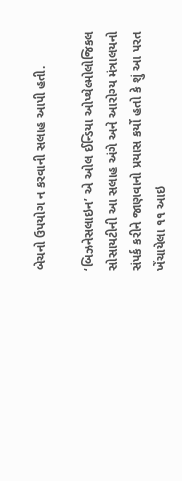બેચનો ઉપયોગ ન કરવાની સલાહ આપી હતી.

‘બિઝનેસલાઇન’ એ ઓલ ઈન્ડિયા ઓપ્થેલ્મોલોજિકલ સોસાયટીની આ સલાહ અંગે અને આરોગ્ય મંત્રાલયનો સંપર્ક કરીને જાણવાનો પ્રયાસ કર્યો હતો કે શું આ પરત ખેંચાયેલા ૧૧ આઇ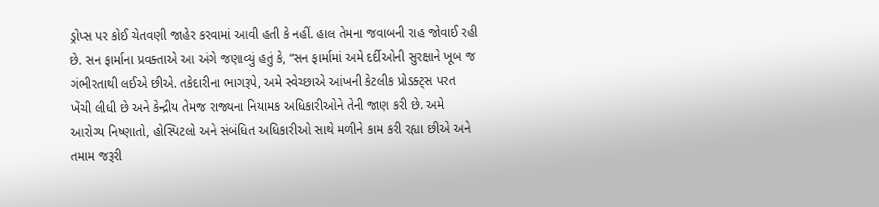ડ્રોપ્સ પર કોઈ ચેતવણી જાહેર કરવામાં આવી હતી કે નહીં. હાલ તેમના જવાબની રાહ જોવાઈ રહી છે. સન ફાર્માના પ્રવક્તાએ આ અંગે જણાવ્યું હતું કે, “સન ફાર્મામાં અમે દર્દીઓની સુરક્ષાને ખૂબ જ ગંભીરતાથી લઈએ છીએ. તકેદારીના ભાગરૂપે, અમે સ્વેચ્છાએ આંખની કેટલીક પ્રોડક્ટ્સ પરત ખેંચી લીધી છે અને કેન્દ્રીય તેમજ રાજ્યના નિયામક અધિકારીઓને તેની જાણ કરી છે. અમે આરોગ્ય નિષ્ણાતો, હોસ્પિટલો અને સંબંધિત અધિકારીઓ સાથે મળીને કામ કરી રહ્યા છીએ અને તમામ જરૂરી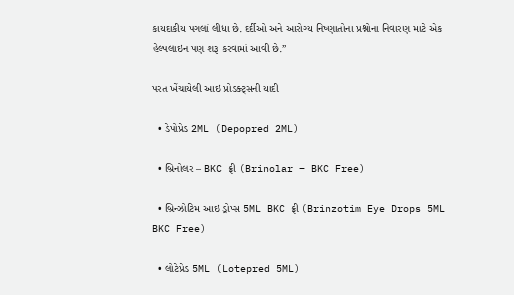કાયદાકીય પગલાં લીધા છે. દર્દીઓ અને આરોગ્ય નિષ્ણાતોના પ્રશ્નોના નિવારણ માટે એક હેલ્પલાઇન પણ શરૂ કરવામાં આવી છે.”

પરત ખેંચાયેલી આઇ પ્રોડક્ટ્સની યાદી

  • ડેપોપ્રેડ 2ML (Depopred 2ML)

  • બ્રિનોલર – BKC ફ્રી (Brinolar – BKC Free)

  • બ્રિન્ઝોટિમ આઇ ડ્રોપ્સ 5ML BKC ફ્રી (Brinzotim Eye Drops 5ML BKC Free)

  • લોટેપ્રેડ 5ML (Lotepred 5ML)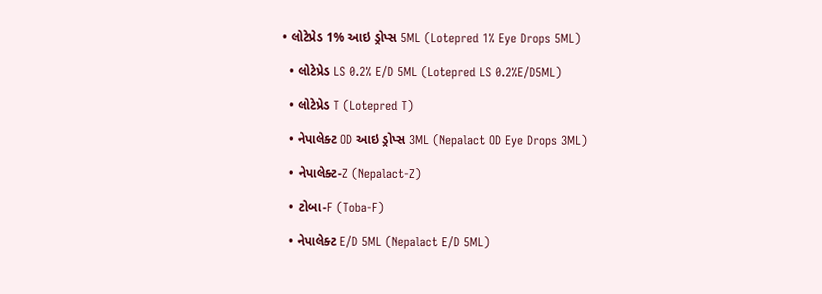• લોટેપ્રેડ 1% આઇ ડ્રોપ્સ 5ML (Lotepred 1% Eye Drops 5ML)

  • લોટેપ્રેડ LS 0.2% E/D 5ML (Lotepred LS 0.2%E/D5ML)

  • લોટેપ્રેડ T (Lotepred T)

  • નેપાલેક્ટ OD આઇ ડ્રોપ્સ 3ML (Nepalact OD Eye Drops 3ML)

  • નેપાલેક્ટ-Z (Nepalact-Z)

  • ટોબા-F (Toba-F)

  • નેપાલેક્ટ E/D 5ML (Nepalact E/D 5ML)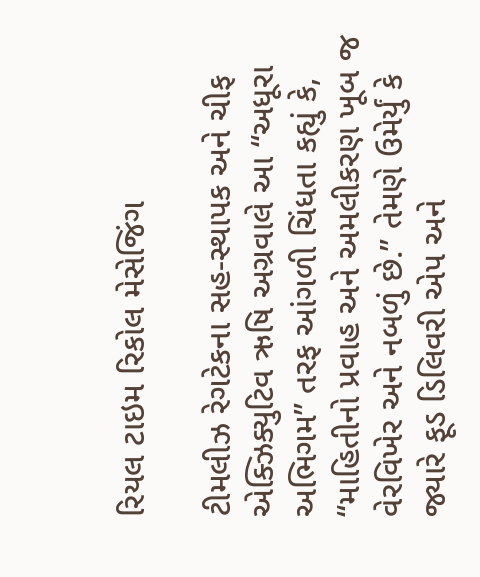રિયલ ટાઇમ રિકોલ મેસેજિંગ

ટીમલીઝ રેગટેકના સહ-સ્થાપક અને ચીફ એક્ઝિક્યુટિવ ઋષિ અગ્રવાલે આ “અધૂરા અભિગમ” તરફ આંગળી ચિંધતા કહ્યું કે, “માહિતીનો પ્રવાહ અને અમલીકરણ ખૂબ જ વેરવિખેર અને નબળું છે.” તેમણે ઉમેર્યું કે જ્યારે ફૂડ ડિલિવરી એપ અને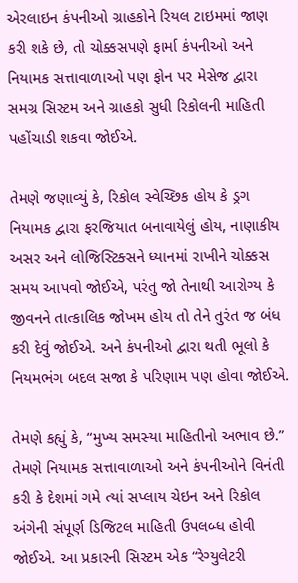એરલાઇન કંપનીઓ ગ્રાહકોને રિયલ ટાઇમમાં જાણ કરી શકે છે, તો ચોક્કસપણે ફાર્મા કંપનીઓ અને નિયામક સત્તાવાળાઓ પણ ફોન પર મેસેજ દ્વારા સમગ્ર સિસ્ટમ અને ગ્રાહકો સુધી રિકોલની માહિતી પહોંચાડી શકવા જોઈએ.

તેમણે જણાવ્યું કે, રિકોલ સ્વેચ્છિક હોય કે ડ્રગ નિયામક દ્વારા ફરજિયાત બનાવાયેલું હોય, નાણાકીય અસર અને લોજિસ્ટિક્સને ધ્યાનમાં રાખીને ચોક્કસ સમય આપવો જોઈએ, પરંતુ જો તેનાથી આરોગ્ય કે જીવનને તાત્કાલિક જોખમ હોય તો તેને તુરંત જ બંધ કરી દેવું જોઈએ. અને કંપનીઓ દ્વારા થતી ભૂલો કે નિયમભંગ બદલ સજા કે પરિણામ પણ હોવા જોઈએ.

તેમણે કહ્યું કે, “મુખ્ય સમસ્યા માહિતીનો અભાવ છે.” તેમણે નિયામક સત્તાવાળાઓ અને કંપનીઓને વિનંતી કરી કે દેશમાં ગમે ત્યાં સપ્લાય ચેઇન અને રિકોલ અંગેની સંપૂર્ણ ડિજિટલ માહિતી ઉપલબ્ધ હોવી જોઈએ. આ પ્રકારની સિસ્ટમ એક “રેગ્યુલેટરી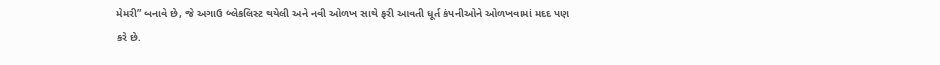મેમરી” બનાવે છે, જે અગાઉ બ્લેકલિસ્ટ થયેલી અને નવી ઓળખ સાથે ફરી આવતી ધૂર્ત કંપનીઓને ઓળખવામાં મદદ પણ કરે છે.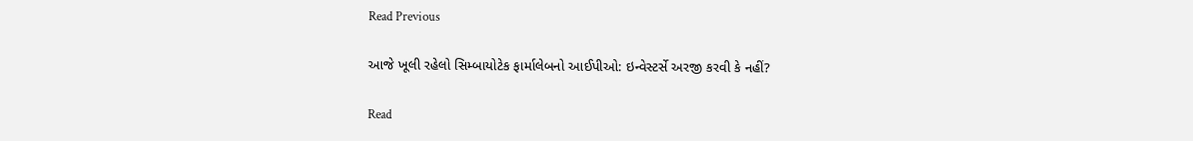Read Previous

આજે ખૂલી રહેલો સિમ્બાયોટેક ફાર્માલેબનો આઈપીઓ: ઇન્વેસ્ટર્સે અરજી કરવી કે નહીં?

Read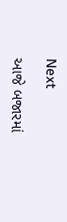Next

આજે બજારમાં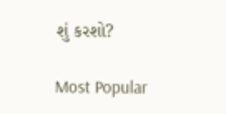શું કરશો?

Most Popular